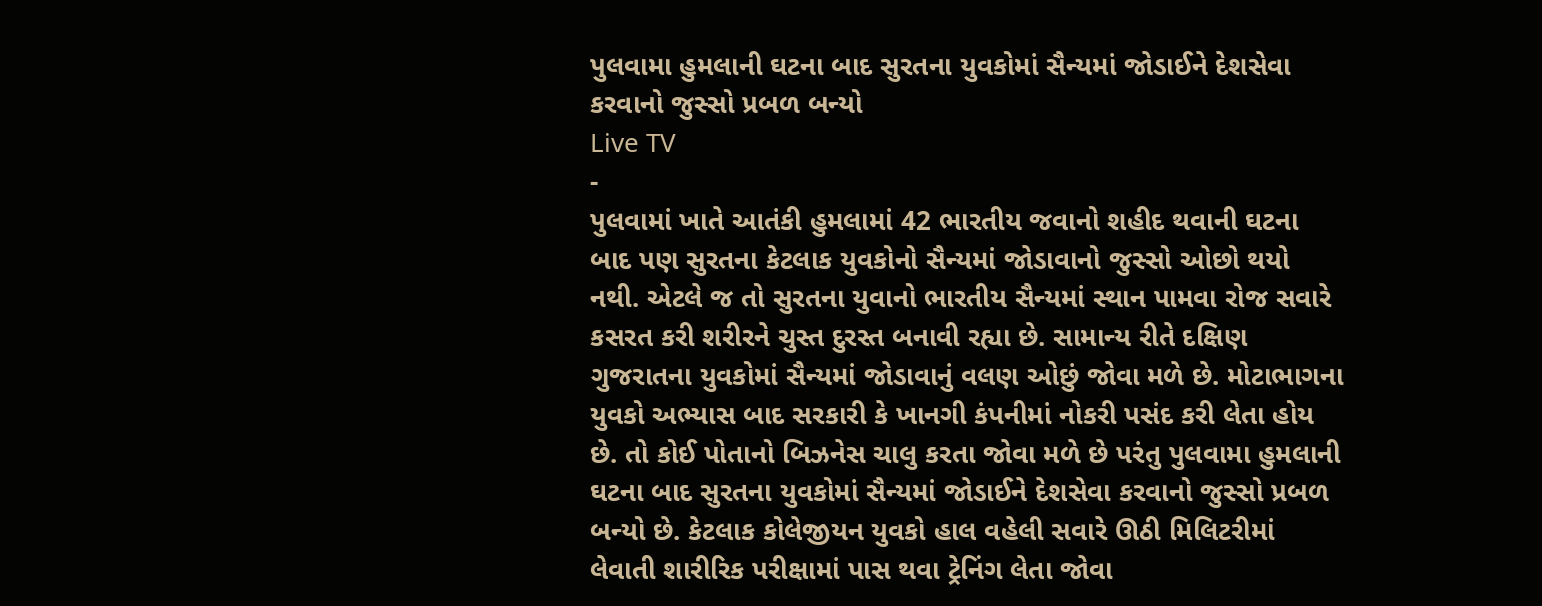પુલવામા હુમલાની ઘટના બાદ સુરતના યુવકોમાં સૈન્યમાં જોડાઈને દેશસેવા કરવાનો જુસ્સો પ્રબળ બન્યો
Live TV
-
પુલવામાં ખાતે આતંકી હુમલામાં 42 ભારતીય જવાનો શહીદ થવાની ઘટના બાદ પણ સુરતના કેટલાક યુવકોનો સૈન્યમાં જોડાવાનો જુસ્સો ઓછો થયો નથી. એટલે જ તો સુરતના યુવાનો ભારતીય સૈન્યમાં સ્થાન પામવા રોજ સવારે કસરત કરી શરીરને ચુસ્ત દુરસ્ત બનાવી રહ્યા છે. સામાન્ય રીતે દક્ષિણ ગુજરાતના યુવકોમાં સૈન્યમાં જોડાવાનું વલણ ઓછું જોવા મળે છે. મોટાભાગના યુવકો અભ્યાસ બાદ સરકારી કે ખાનગી કંપનીમાં નોકરી પસંદ કરી લેતા હોય છે. તો કોઈ પોતાનો બિઝનેસ ચાલુ કરતા જોવા મળે છે પરંતુ પુલવામા હુમલાની ઘટના બાદ સુરતના યુવકોમાં સૈન્યમાં જોડાઈને દેશસેવા કરવાનો જુસ્સો પ્રબળ બન્યો છે. કેટલાક કોલેજીયન યુવકો હાલ વહેલી સવારે ઊઠી મિલિટરીમાં લેવાતી શારીરિક પરીક્ષામાં પાસ થવા ટ્રેનિંગ લેતા જોવા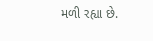મળી રહ્યા છે.